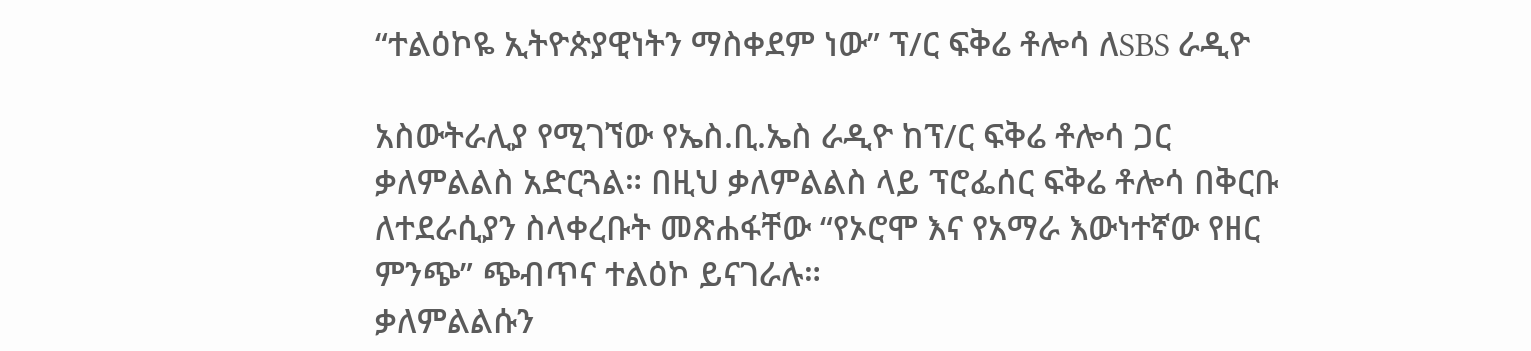“ተልዕኮዬ ኢትዮጵያዊነትን ማስቀደም ነው” ፕ/ር ፍቅሬ ቶሎሳ ለSBS ራዲዮ

አስውትራሊያ የሚገኘው የኤስ.ቢ.ኤስ ራዲዮ ከፕ/ር ፍቅሬ ቶሎሳ ጋር ቃለምልልስ አድርጓል። በዚህ ቃለምልልስ ላይ ፕሮፌሰር ፍቅሬ ቶሎሳ በቅርቡ ለተደራሲያን ስላቀረቡት መጽሐፋቸው “የኦሮሞ እና የአማራ እውነተኛው የዘር ምንጭ” ጭብጥና ተልዕኮ ይናገራሉ።
ቃለምልልሱን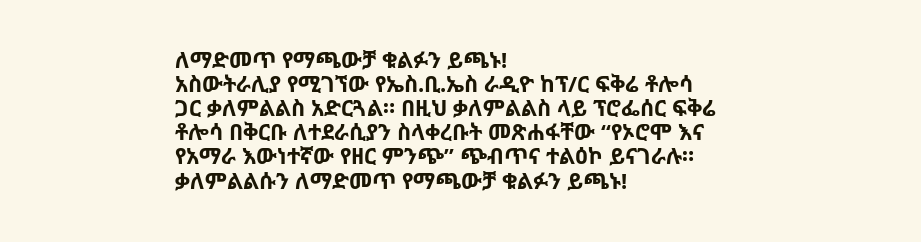ለማድመጥ የማጫውቻ ቁልፉን ይጫኑ!
አስውትራሊያ የሚገኘው የኤስ.ቢ.ኤስ ራዲዮ ከፕ/ር ፍቅሬ ቶሎሳ ጋር ቃለምልልስ አድርጓል። በዚህ ቃለምልልስ ላይ ፕሮፌሰር ፍቅሬ ቶሎሳ በቅርቡ ለተደራሲያን ስላቀረቡት መጽሐፋቸው “የኦሮሞ እና የአማራ እውነተኛው የዘር ምንጭ” ጭብጥና ተልዕኮ ይናገራሉ።
ቃለምልልሱን ለማድመጥ የማጫውቻ ቁልፉን ይጫኑ!